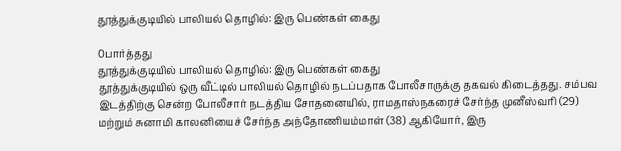தூத்துக்குடியில் பாலியல் தொழில்: இரு பெண்கள் கைது

0பார்த்தது
தூத்துக்குடியில் பாலியல் தொழில்: இரு பெண்கள் கைது
தூத்துக்குடியில் ஒரு வீட்டில் பாலியல் தொழில் நடப்பதாக போலீசாருக்கு தகவல் கிடைத்தது. சம்பவ இடத்திற்கு சென்ற போலீசார் நடத்திய சோதனையில், ராமதாஸ்நகரைச் சேர்ந்த முனீஸ்வரி (29) மற்றும் சுனாமி காலனியைச் சேர்ந்த அந்தோணியம்மாள் (38) ஆகியோர், இரு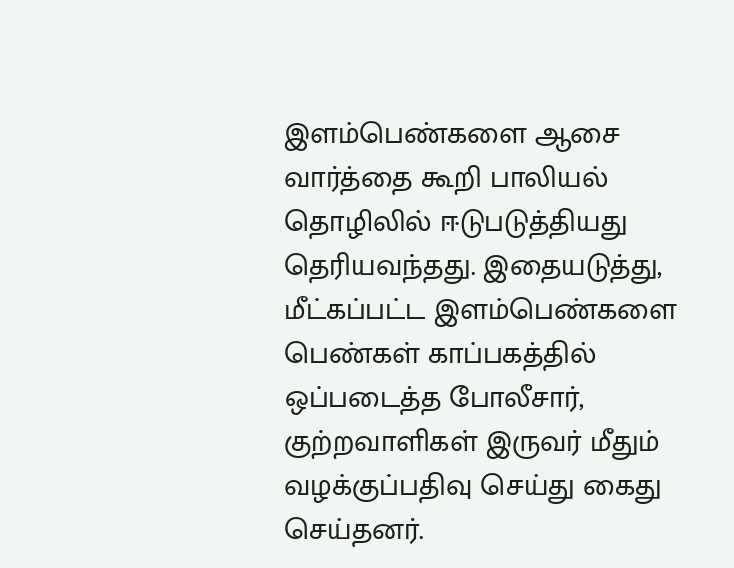இளம்பெண்களை ஆசை வார்த்தை கூறி பாலியல் தொழிலில் ஈடுபடுத்தியது தெரியவந்தது. இதையடுத்து, மீட்கப்பட்ட இளம்பெண்களை பெண்கள் காப்பகத்தில் ஒப்படைத்த போலீசார், குற்றவாளிகள் இருவர் மீதும் வழக்குப்பதிவு செய்து கைது செய்தனர்.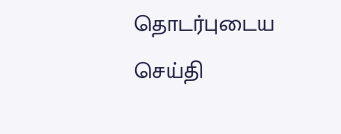தொடர்புடைய செய்தி